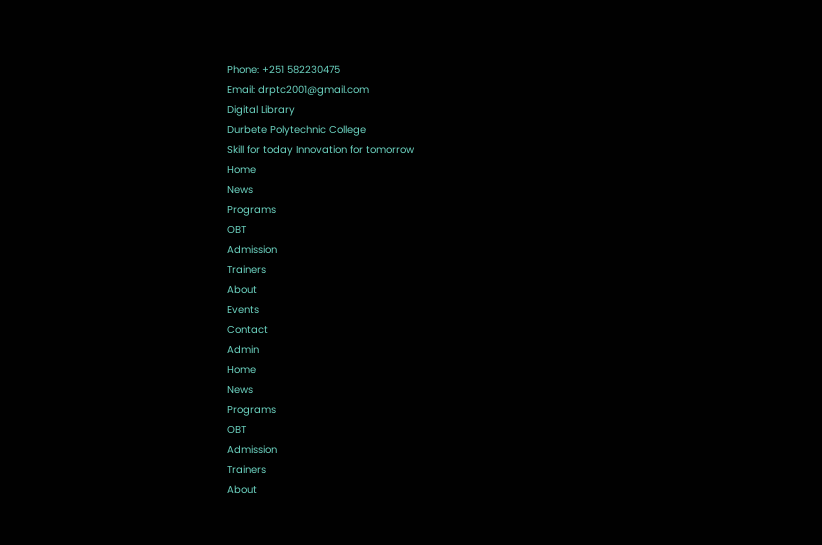Phone: +251 582230475
Email: drptc2001@gmail.com
Digital Library
Durbete Polytechnic College
Skill for today Innovation for tomorrow
Home
News
Programs
OBT
Admission
Trainers
About
Events
Contact
Admin
Home
News
Programs
OBT
Admission
Trainers
About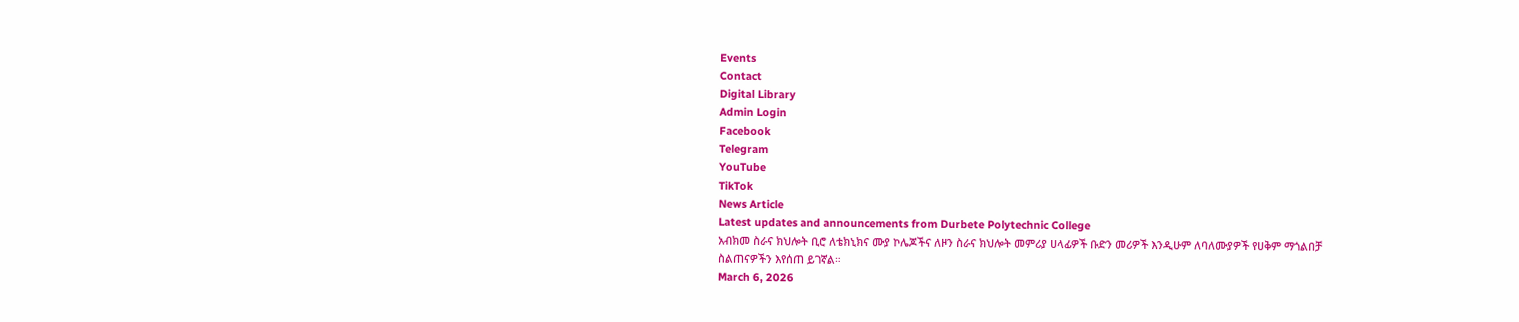Events
Contact
Digital Library
Admin Login
Facebook
Telegram
YouTube
TikTok
News Article
Latest updates and announcements from Durbete Polytechnic College
አብክመ ስራና ክህሎት ቢሮ ለቴክኒክና ሙያ ኮሌጆችና ለዞን ስራና ክህሎት መምሪያ ሀላፊዎች ቡድን መሪዎች እንዲሁም ለባለሙያዎች የሀቅም ማጎልበቻ ስልጠናዎችን እየሰጠ ይገኛል።
March 6, 2026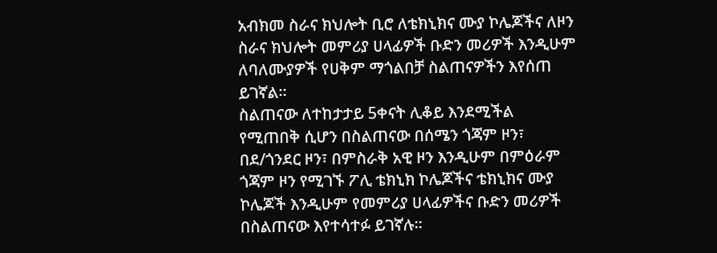አብክመ ስራና ክህሎት ቢሮ ለቴክኒክና ሙያ ኮሌጆችና ለዞን ስራና ክህሎት መምሪያ ሀላፊዎች ቡድን መሪዎች እንዲሁም ለባለሙያዎች የሀቅም ማጎልበቻ ስልጠናዎችን እየሰጠ ይገኛል።
ስልጠናው ለተከታታይ 5ቀናት ሊቆይ እንደሚችል የሚጠበቅ ሲሆን በስልጠናው በሰሜን ጎጃም ዞን፣ በደ/ጎንደር ዞን፣ በምስራቅ አዊ ዞን እንዲሁም በምዕራም ጎጃም ዞን የሚገኙ ፖሊ ቴክኒክ ኮሌጆችና ቴክኒክና ሙያ ኮሌጆች እንዲሁም የመምሪያ ሀላፊዎችና ቡድን መሪዎች በስልጠናው እየተሳተፉ ይገኛሉ።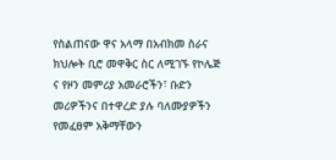የስልጠናው ዋና አላማ በአብክመ ስራና ክህሎት ቢሮ መዋቅር ስር ለሚገኙ የኮሌጅ ና የዞን መምሪያ አመራሮችን፣ ቡድን መሪዎችንና በተዋረድ ያሉ ባለሙያዎችን የመፈፀም አቅማቸውን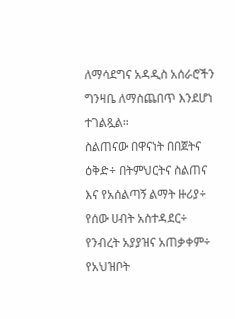ለማሳደግና አዳዲስ አሰራሮችን ግንዛቤ ለማስጨበጥ እንደሆነ ተገልጿል።
ስልጠናው በዋናነት በበጀትና ዕቅድ÷ በትምህርትና ስልጠና እና የአሰልጣኝ ልማት ዙሪያ÷ የሰው ሀብት አስተዳደር÷ የንብረት አያያዝና አጠቃቀም÷ የአህዝቦት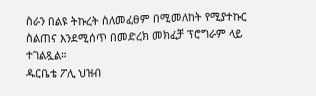ስራን በልዩ ትኩረት ስለመፈፀም በሚመለከት የሚያተኩር ስልጠና እንደሚሰጥ በመድረክ መክፈቻ ፕሮግራም ላይ ተገልጿል።
ዱርቤቴ ፖሊ ህዝብ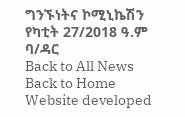ግንኙነትና ኮሚኒኬሽን
የካቲት 27/2018 ዓ.ም
ባ/ዳር
Back to All News
Back to Home
Website developed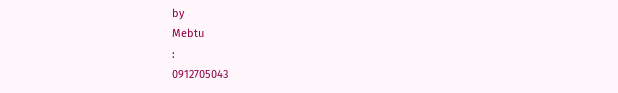by
Mebtu
:
0912705043